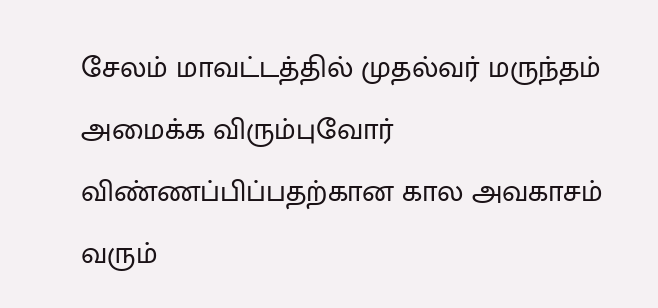சேலம் மாவட்டத்தில் முதல்வர் மருந்தம் அமைக்க விரும்புவோர் விண்ணப்பிப்பதற்கான கால அவகாசம் வரும்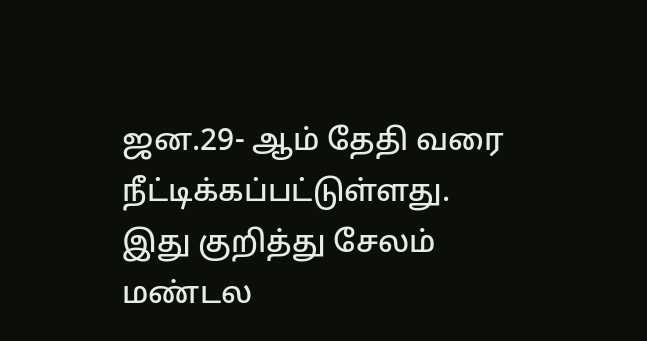ஜன.29- ஆம் தேதி வரை நீட்டிக்கப்பட்டுள்ளது.
இது குறித்து சேலம் மண்டல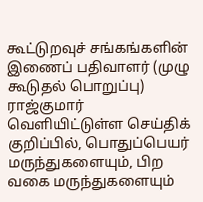கூட்டுறவுச் சங்கங்களின் இணைப் பதிவாளர் (முழு கூடுதல் பொறுப்பு) ராஜ்குமார் வெளியிட்டுள்ள செய்திக் குறிப்பில், பொதுப்பெயர் மருந்துகளையும், பிற வகை மருந்துகளையும்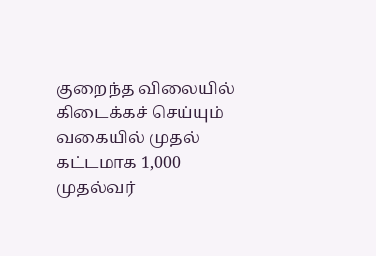குறைந்த விலையில் கிடைக்கச் செய்யும் வகையில் முதல் கட்டமாக 1,000 முதல்வர்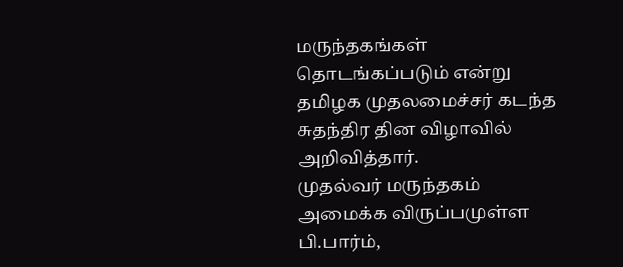மருந்தகங்கள் தொடங்கப்படும் என்று தமிழக முதலமைச்சர் கடந்த சுதந்திர தின விழாவில் அறிவித்தார்.
முதல்வர் மருந்தகம் அமைக்க விருப்பமுள்ள பி.பார்ம்,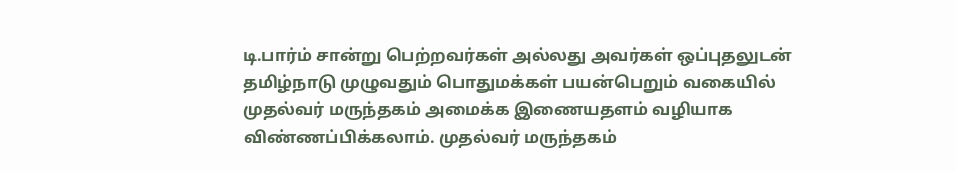டி.பார்ம் சான்று பெற்றவர்கள் அல்லது அவர்கள் ஒப்புதலுடன் தமிழ்நாடு முழுவதும் பொதுமக்கள் பயன்பெறும் வகையில் முதல்வர் மருந்தகம் அமைக்க இணையதளம் வழியாக விண்ணப்பிக்கலாம். முதல்வர் மருந்தகம்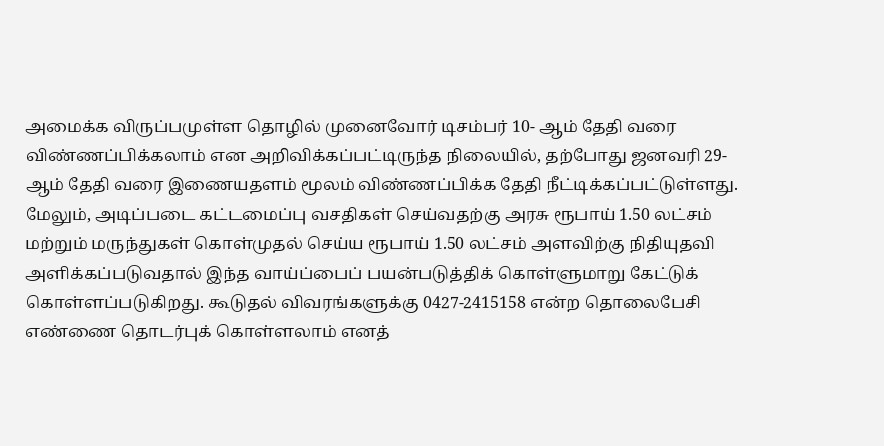அமைக்க விருப்பமுள்ள தொழில் முனைவோர் டிசம்பர் 10- ஆம் தேதி வரை விண்ணப்பிக்கலாம் என அறிவிக்கப்பட்டிருந்த நிலையில், தற்போது ஜனவரி 29- ஆம் தேதி வரை இணையதளம் மூலம் விண்ணப்பிக்க தேதி நீட்டிக்கப்பட்டுள்ளது.
மேலும், அடிப்படை கட்டமைப்பு வசதிகள் செய்வதற்கு அரசு ரூபாய் 1.50 லட்சம் மற்றும் மருந்துகள் கொள்முதல் செய்ய ரூபாய் 1.50 லட்சம் அளவிற்கு நிதியுதவி அளிக்கப்படுவதால் இந்த வாய்ப்பைப் பயன்படுத்திக் கொள்ளுமாறு கேட்டுக் கொள்ளப்படுகிறது. கூடுதல் விவரங்களுக்கு 0427-2415158 என்ற தொலைபேசி எண்ணை தொடர்புக் கொள்ளலாம் எனத்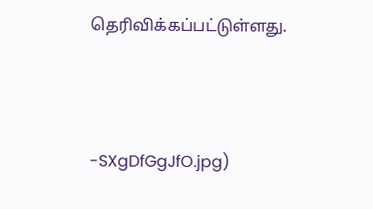தெரிவிக்கப்பட்டுள்ளது.



-SXgDfGgJfO.jpg)